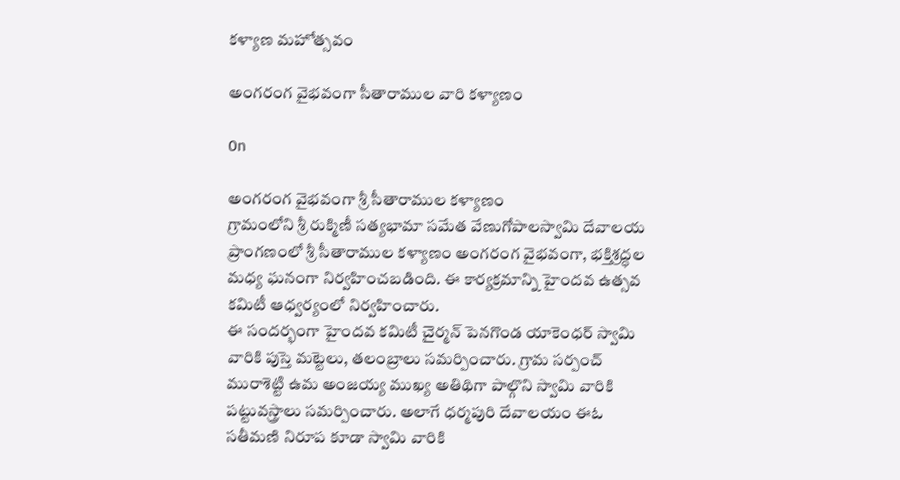కళ్యాణ మహోత్సవం

అంగరంగ వైభవంగా సీతారాముల వారి కళ్యాణం

On

అంగరంగ వైభవంగా శ్రీ సీతారాముల కళ్యాణం
గ్రామంలోని శ్రీ రుక్మిణీ సత్యభామా సమేత వేణుగోపాలస్వామి దేవాలయ ప్రాంగణంలో శ్రీ సీతారాముల కళ్యాణం అంగరంగ వైభవంగా, భక్తిశ్రద్ధల మధ్య ఘనంగా నిర్వహించబడింది. ఈ కార్యక్రమాన్ని హైందవ ఉత్సవ కమిటీ ఆధ్వర్యంలో నిర్వహించారు.
ఈ సందర్భంగా హైందవ కమిటీ చైర్మన్ పెనగొండ యాకెంధర్ స్వామి వారికి పుస్తె మట్టెలు, తలంబ్రాలు సమర్పించారు. గ్రామ సర్పంచ్ మురాశెట్టి ఉమ అంజయ్య ముఖ్య అతిథిగా పాల్గొని స్వామి వారికి పట్టువస్త్రాలు సమర్పించారు. అలాగే ధర్మపురి దేవాలయం ఈఓ  సతీమణి నిరూప కూడా స్వామి వారికి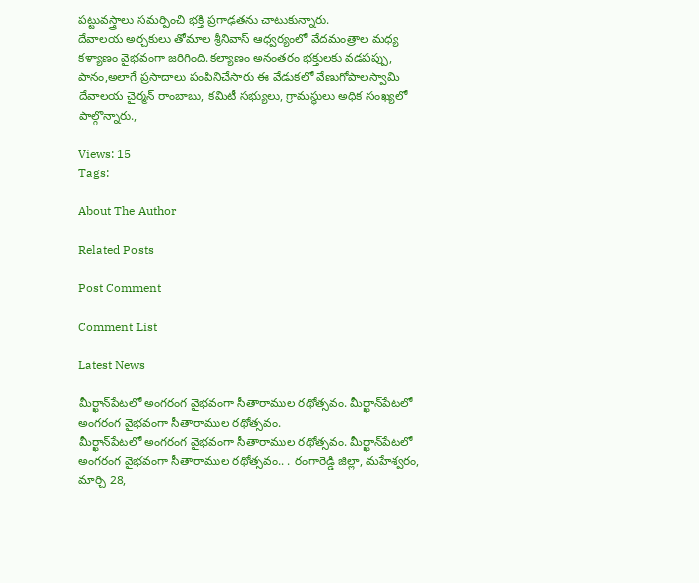పట్టువస్త్రాలు సమర్పించి భక్తి ప్రగాఢతను చాటుకున్నారు.
దేవాలయ అర్చకులు తోమాల శ్రీనివాస్ ఆధ్వర్యంలో వేదమంత్రాల మధ్య కళ్యాణం వైభవంగా జరిగింది.కల్యాణం అనంతరం భక్తులకు వడపప్పు, పానం,అలాగే ప్రసాదాలు పంపినిచేసారు ఈ వేడుకలో వేణుగోపాలస్వామి దేవాలయ చైర్మన్ రాంబాబు, కమిటీ సభ్యులు, గ్రామస్థులు అధిక సంఖ్యలో పాల్గొన్నారు.,

Views: 15
Tags:

About The Author

Related Posts

Post Comment

Comment List

Latest News

మీర్ఖాన్‌పేటలో అంగరంగ వైభవంగా సీతారాముల రథోత్సవం. మీర్ఖాన్‌పేటలో అంగరంగ వైభవంగా సీతారాముల రథోత్సవం.
మీర్ఖాన్‌పేటలో అంగరంగ వైభవంగా సీతారాముల రథోత్సవం. మీర్ఖాన్‌పేటలో అంగరంగ వైభవంగా సీతారాముల రథోత్సవం.. . రంగారెడ్డి జిల్లా, మహేశ్వరం, మార్చి 28,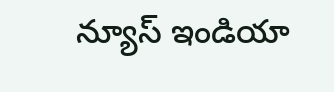న్యూస్ ఇండియా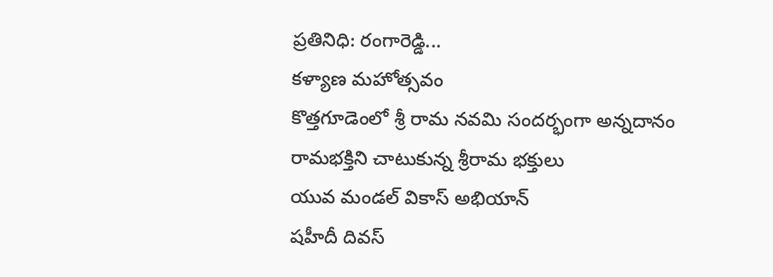ప్రతినిధి: రంగారెడ్డి...
కళ్యాణ మహోత్సవం
కొత్తగూడెంలో శ్రీ రామ నవమి సందర్భంగా అన్నదానం
రామభక్తిని చాటుకున్న శ్రీరామ భక్తులు
యువ మండల్ వికాస్ అభియాన్
షహీదీ దివస్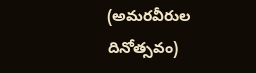(అమరవీరుల దినోత్సవం)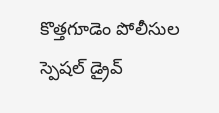కొత్తగూడెం పోలీసుల స్పెషల్ డ్రైవ్